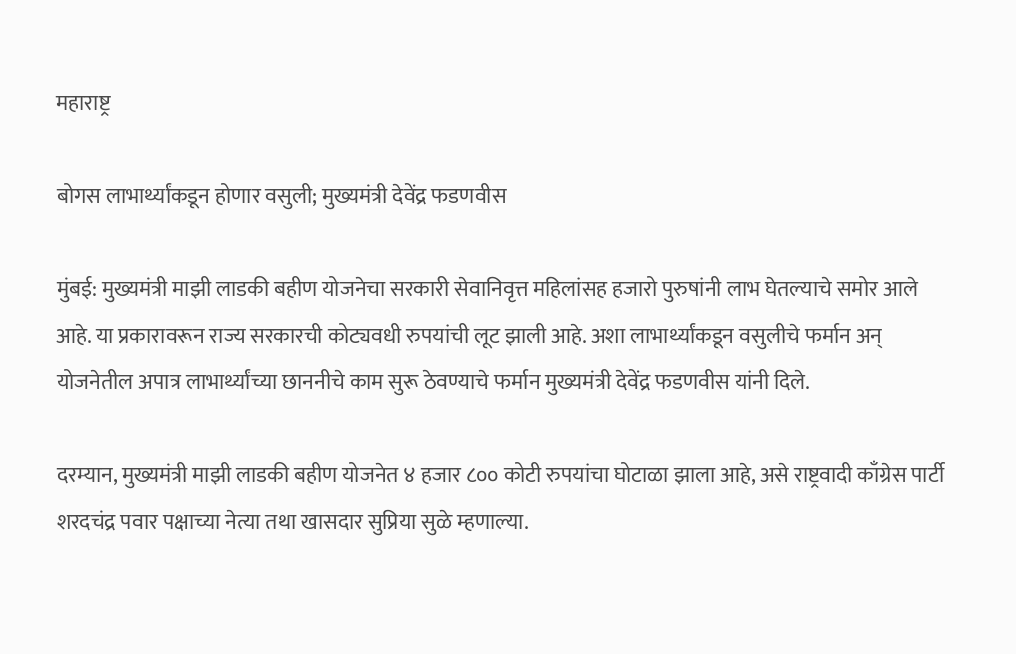महाराष्ट्र

बोगस लाभार्थ्यांकडून होणार वसुली; मुख्यमंत्री देवेंद्र फडणवीस

मुंबई: मुख्यमंत्री माझी लाडकी बहीण योजनेचा सरकारी सेवानिवृत्त महिलांसह हजारो पुरुषांनी लाभ घेतल्याचे समोर आले आहे. या प्रकारावरून राज्य सरकारची कोट्यवधी रुपयांची लूट झाली आहे. अशा लाभार्थ्यांकडून वसुलीचे फर्मान अन् योजनेतील अपात्र लाभार्थ्यांच्या छाननीचे काम सुरू ठेवण्याचे फर्मान मुख्यमंत्री देवेंद्र फडणवीस यांनी दिले.

दरम्यान, मुख्यमंत्री माझी लाडकी बहीण योजनेत ४ हजार ८०० कोटी रुपयांचा घोटाळा झाला आहे, असे राष्ट्रवादी काँग्रेस पार्टी शरदचंद्र पवार पक्षाच्या नेत्या तथा खासदार सुप्रिया सुळे म्हणाल्या.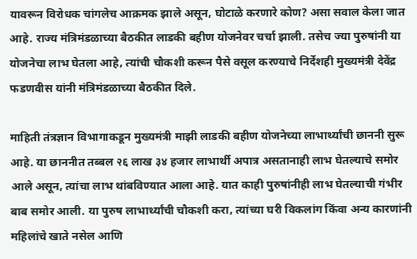यावरून विरोधक चांगलेच आक्रमक झाले असून, घोटाळे करणारे कोण? असा सवाल केला जात आहे. राज्य मंत्रिमंडळाच्या बैठकीत लाडकी बहीण योजनेवर चर्चा झाली. तसेच ज्या पुरुषांनी या योजनेचा लाभ घेतला आहे, त्यांची चौकशी करून पैसे वसूल करण्याचे निर्देशही मुख्यमंत्री देवेंद्र फडणवीस यांनी मंत्रिमंडळाच्या बैठकीत दिले.

माहिती तंत्रज्ञान विभागाकडून मुख्यमंत्री माझी लाडकी बहीण योजनेच्या लाभार्थ्यांची छाननी सुरू आहे. या छाननीत तब्बल २६ लाख ३४ हजार लाभार्थी अपात्र असतानाही लाभ घेतल्याचे समोर आले असून, त्यांचा लाभ थांबविण्यात आला आहे. यात काही पुरुषांनीही लाभ घेतल्याची गंभीर बाब समोर आली. या पुरुष लाभार्थ्यांची चौकशी करा, त्यांच्या घरी विकलांग किंवा अन्य कारणांनी महिलांचे खाते नसेल आणि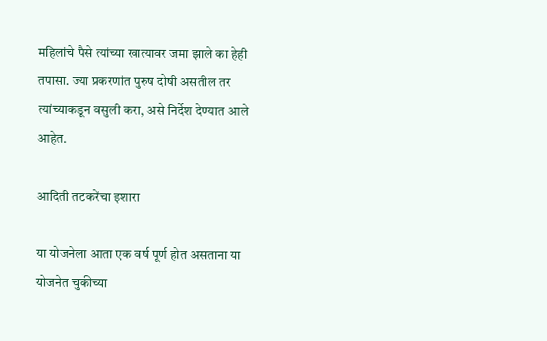महिलांचे पैसे त्यांच्या खात्यावर जमा झाले का हेही तपासा. ज्या प्रकरणांत पुरुष दोषी असतील तर त्यांच्याकडून वसुली करा, असे निर्देश देण्यात आले आहेत.

आदिती तटकरेंचा इशारा

या योजनेला आता एक वर्ष पूर्ण होत असताना या योजनेत चुकीच्या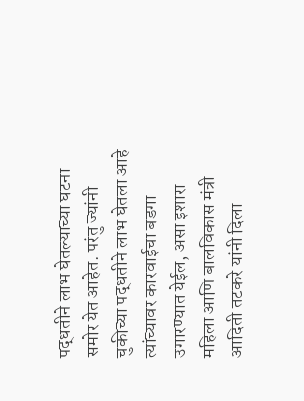पद्धतीने लाभ घेतल्याच्या घटना समोर येत आहेत. परंतु ज्यांनी चुकीच्या पद्धतीने लाभ घेतला आहे त्यांच्यावर कारवाईचा बडगा उगारण्यात येईल, असा इशारा महिला आणि बालविकास मंत्री आदिती तटकरे यांनी दिला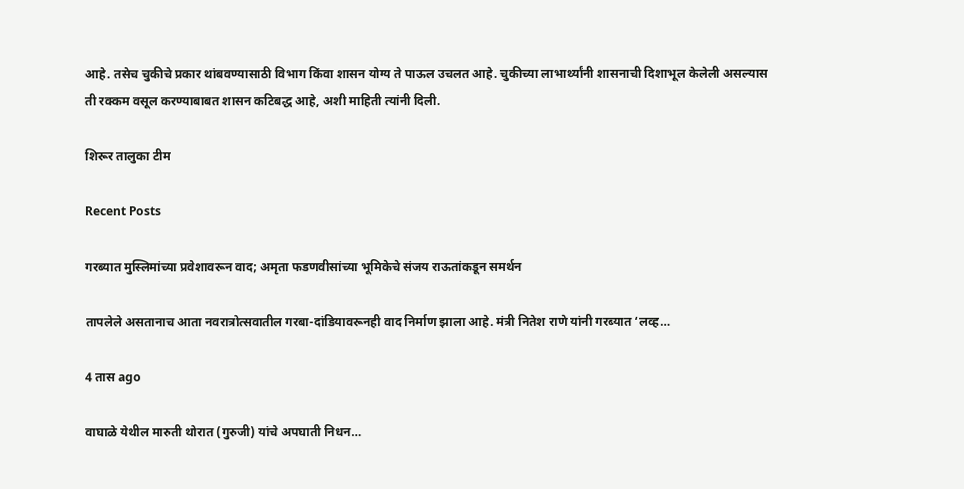आहे. तसेच चुकीचे प्रकार थांबवण्यासाठी विभाग किंवा शासन योग्य ते पाऊल उचलत आहे. चुकीच्या लाभार्थ्यांनी शासनाची दिशाभूल केलेली असल्‍यास ती रक्कम वसूल करण्याबाबत शासन कटिबद्ध आहे, अशी माहिती त्‍यांनी दिली.

शिरूर तालुका टीम

Recent Posts

गरब्यात मुस्लिमांच्या प्रवेशावरून वाद; अमृता फडणवीसांच्या भूमिकेचे संजय राऊतांकडून समर्थन

तापलेले असतानाच आता नवरात्रोत्सवातील गरबा-दांडियावरूनही वाद निर्माण झाला आहे. मंत्री नितेश राणे यांनी गरब्यात ‘लव्ह…

4 तास ago

वाघाळे येथील मारुती थोरात (गुरुजी) यांचे अपघाती निधन…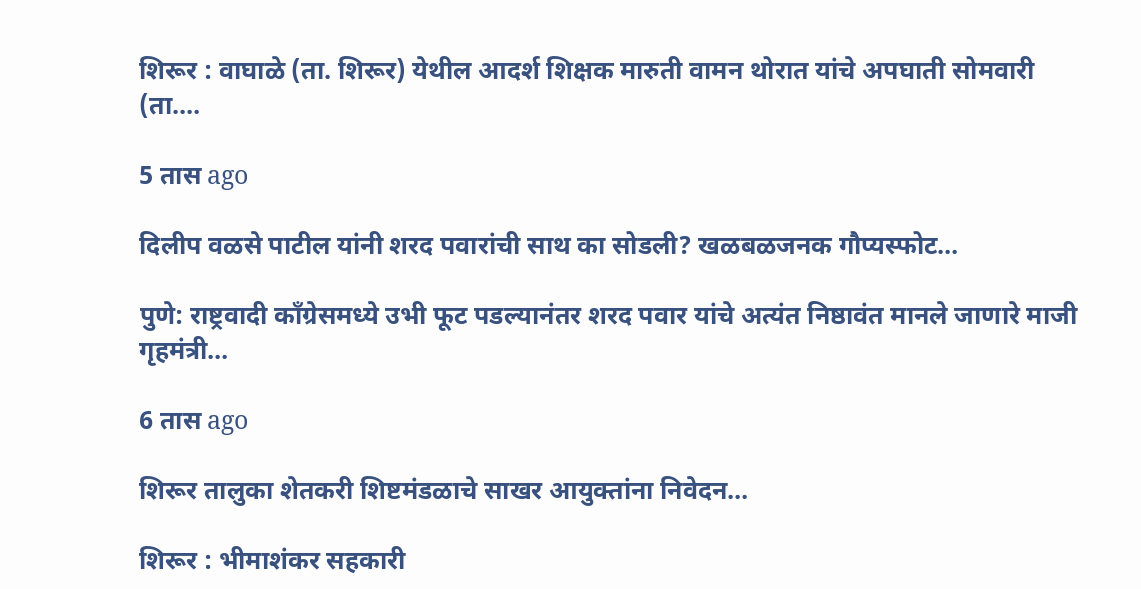शिरूर : वाघाळे (ता. शिरूर) येथील आदर्श शिक्षक मारुती वामन थोरात यांचे अपघाती सोमवारी (ता.…

5 तास ago

दिलीप वळसे पाटील यांनी शरद पवारांची साथ का सोडली? खळबळजनक गौप्यस्फोट…

पुणे: राष्ट्रवादी काँग्रेसमध्ये उभी फूट पडल्यानंतर शरद पवार यांचे अत्यंत निष्ठावंत मानले जाणारे माजी गृहमंत्री…

6 तास ago

शिरूर तालुका शेतकरी शिष्टमंडळाचे साखर आयुक्तांना निवेदन…

शिरूर : भीमाशंकर सहकारी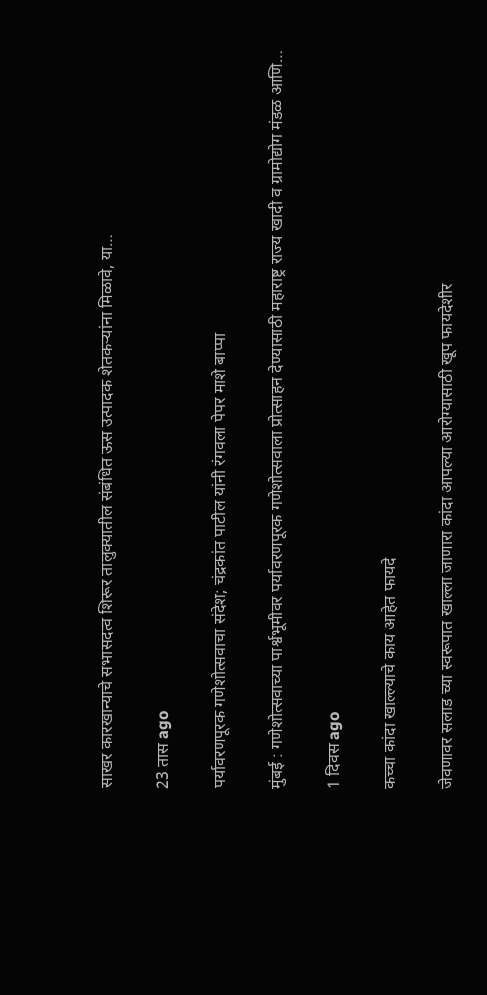साखर कारखान्याचे सभासदत्व शिरूर तालुक्यातील संबंधित ऊस उत्पादक शेतकऱ्यांना मिळावे, या…

23 तास ago

पर्यावरणपूरक गणेशोत्सवाचा संदेश; चंद्रकांत पाटील यांनी रंगवला पेपर माशे बाप्पा

मुंबई : गणेशोत्सवाच्या पार्श्वभूमीवर पर्यावरणपूरक गणेशोत्सवाला प्रोत्साहन देण्यासाठी महाराष्ट्र राज्य खादी व ग्रामोद्योग मंडळ आणि…

1 दिवस ago

कच्चा कांदा खाल्ल्याचे काय आहेत फायदे

जेवणावर सलाड च्या स्वरूपात खाल्ला जाणारा कांदा आपल्या आरोग्यासाठी खूप फायदेशीर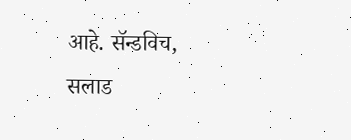आहे. सॅन्डविच, सलाड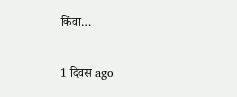किंवा…

1 दिवस ago